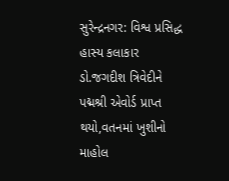સુરેન્દ્રનગર: વિશ્વ પ્રસિદ્ધ હાસ્ય કલાકાર ડો.જગદીશ ત્રિવેદીને પદ્મશ્રી એવોર્ડ પ્રાપ્ત થયો,વતનમાં ખુશીનો માહોલ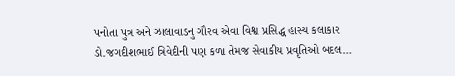પનોતા પુત્ર અને ઝાલાવાડનુ ગૌરવ એવા વિશ્વ પ્રસિદ્ધ હાસ્ય કલાકાર ડો.જગદીશભાઈ ત્રિવેદીની પણ કળા તેમજ સેવાકીય પ્રવૃતિઓ બદલ…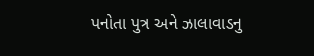પનોતા પુત્ર અને ઝાલાવાડનુ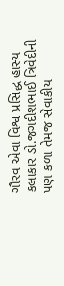ગૌરવ એવા વિશ્વ પ્રસિદ્ધ હાસ્ય કલાકાર ડો.જગદીશભાઈ ત્રિવેદીની પણ કળા તેમજ સેવાકીય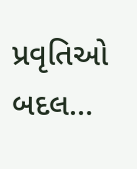પ્રવૃતિઓ બદલ…